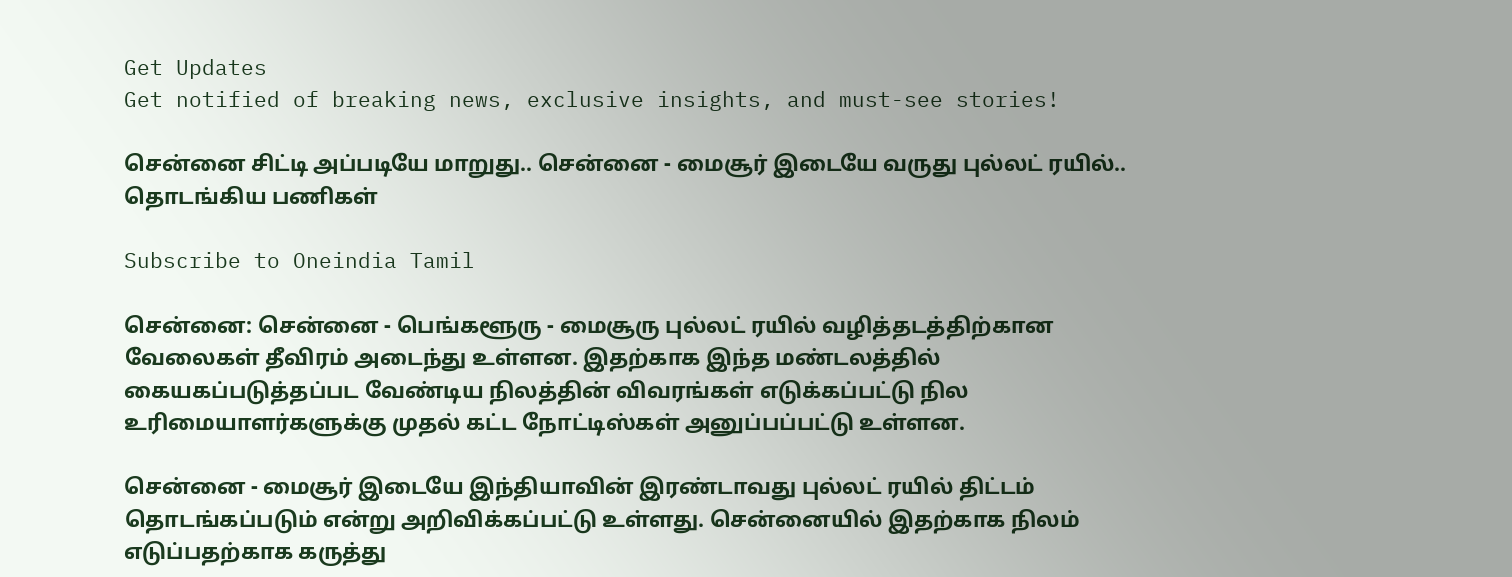Get Updates
Get notified of breaking news, exclusive insights, and must-see stories!

சென்னை சிட்டி அப்படியே மாறுது.. சென்னை - மைசூர் இடையே வருது புல்லட் ரயில்.. தொடங்கிய பணிகள்

Subscribe to Oneindia Tamil

சென்னை: சென்னை - பெங்களூரு - மைசூரு புல்லட் ரயில் வழித்தடத்திற்கான வேலைகள் தீவிரம் அடைந்து உள்ளன. இதற்காக இந்த மண்டலத்தில் கையகப்படுத்தப்பட வேண்டிய நிலத்தின் விவரங்கள் எடுக்கப்பட்டு நில உரிமையாளர்களுக்கு முதல் கட்ட நோட்டிஸ்கள் அனுப்பப்பட்டு உள்ளன.

சென்னை - மைசூர் இடையே இந்தியாவின் இரண்டாவது புல்லட் ரயில் திட்டம் தொடங்கப்படும் என்று அறிவிக்கப்பட்டு உள்ளது. சென்னையில் இதற்காக நிலம் எடுப்பதற்காக கருத்து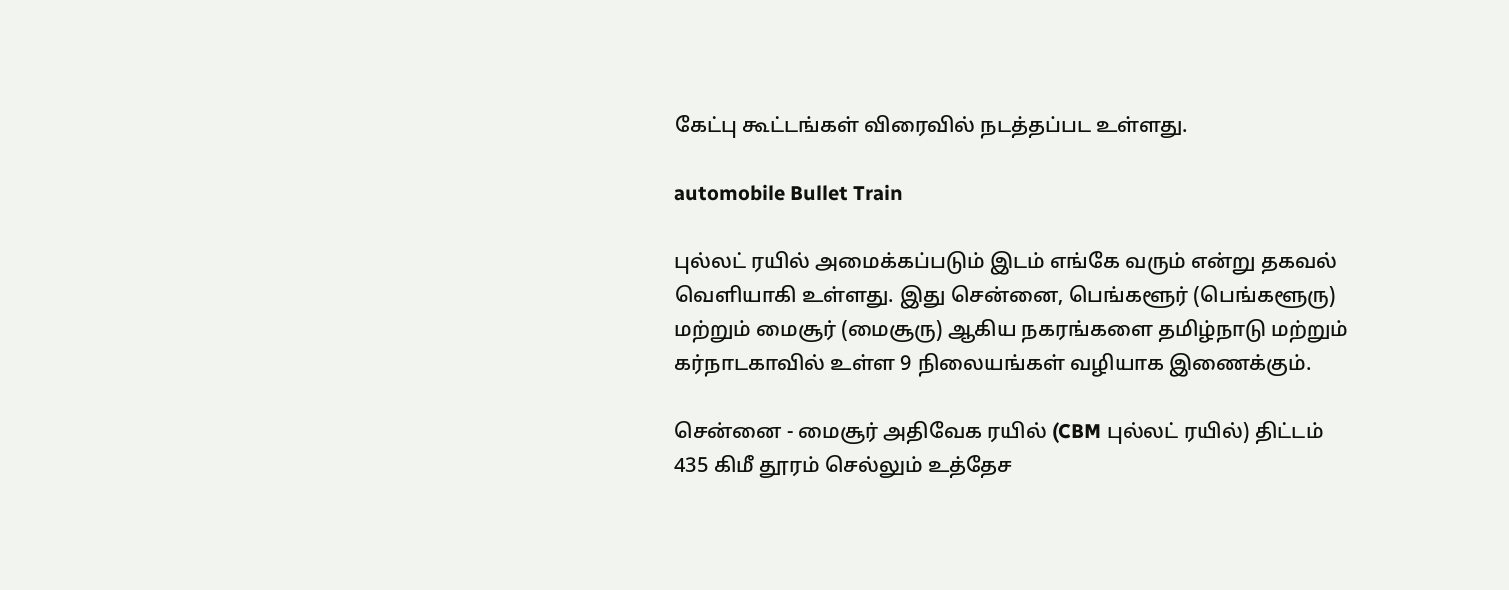கேட்பு கூட்டங்கள் விரைவில் நடத்தப்பட உள்ளது.

automobile Bullet Train

புல்லட் ரயில் அமைக்கப்படும் இடம் எங்கே வரும் என்று தகவல் வெளியாகி உள்ளது. இது சென்னை, பெங்களூர் (பெங்களூரு) மற்றும் மைசூர் (மைசூரு) ஆகிய நகரங்களை தமிழ்நாடு மற்றும் கர்நாடகாவில் உள்ள 9 நிலையங்கள் வழியாக இணைக்கும்.

சென்னை - மைசூர் அதிவேக ரயில் (CBM புல்லட் ரயில்) திட்டம் 435 கிமீ தூரம் செல்லும் உத்தேச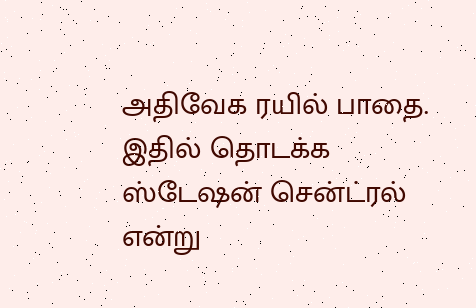அதிவேக ரயில் பாதை. இதில் தொடக்க ஸ்டேஷன் சென்ட்ரல் என்று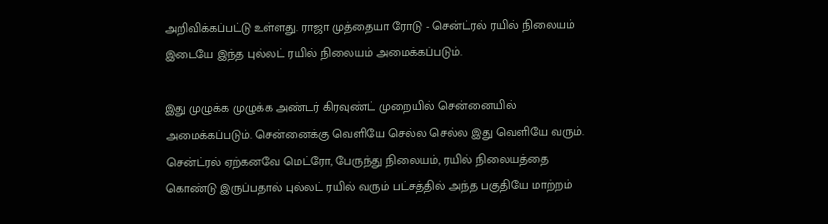அறிவிக்கப்பட்டு உள்ளது. ராஜா முத்தையா ரோடு - சென்ட்ரல் ரயில் நிலையம் இடையே இந்த புல்லட் ரயில் நிலையம் அமைக்கப்படும்.

இது முழுக்க முழுக்க அண்டர் கிரவுண்ட் முறையில் சென்னையில் அமைக்கப்படும். சென்னைக்கு வெளியே செல்ல செல்ல இது வெளியே வரும். சென்ட்ரல் ஏற்கனவே மெட்ரோ, பேருந்து நிலையம், ரயில் நிலையத்தை கொண்டு இருப்பதால் புல்லட் ரயில் வரும் பட்சத்தில் அந்த பகுதியே மாற்றம்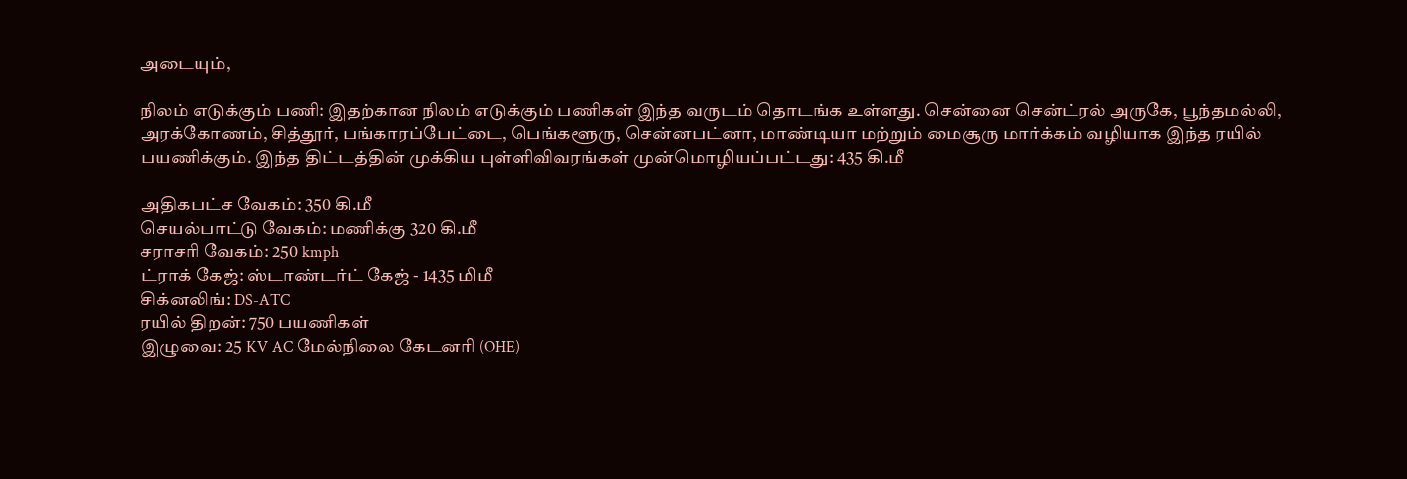அடையும்,

நிலம் எடுக்கும் பணி: இதற்கான நிலம் எடுக்கும் பணிகள் இந்த வருடம் தொடங்க உள்ளது. சென்னை சென்ட்ரல் அருகே, பூந்தமல்லி, அரக்கோணம், சித்தூர், பங்காரப்பேட்டை, பெங்களூரு, சென்னபட்னா, மாண்டியா மற்றும் மைசூரு மார்க்கம் வழியாக இந்த ரயில் பயணிக்கும். இந்த திட்டத்தின் முக்கிய புள்ளிவிவரங்கள் முன்மொழியப்பட்டது: 435 கி.மீ

அதிகபட்ச வேகம்: 350 கி.மீ
செயல்பாட்டு வேகம்: மணிக்கு 320 கி.மீ
சராசரி வேகம்: 250 kmph
ட்ராக் கேஜ்: ஸ்டாண்டர்ட் கேஜ் - 1435 மிமீ
சிக்னலிங்: DS-ATC
ரயில் திறன்: 750 பயணிகள்
இழுவை: 25 KV AC மேல்நிலை கேடனரி (OHE)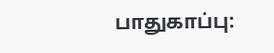பாதுகாப்பு: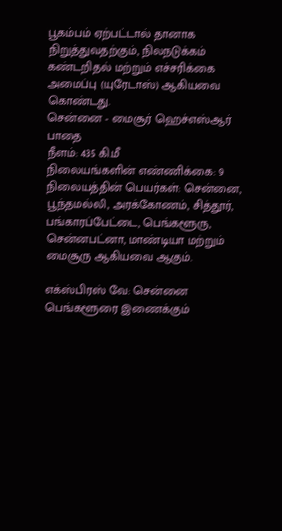பூகம்பம் ஏற்பட்டால் தானாக நிறுத்துவதற்கும், நிலநடுக்கம் கண்டறிதல் மற்றும் எச்சரிக்கை அமைப்பு (யுரேடாஸ்) ஆகியவை கொண்டது.
சென்னை - மைசூர் ஹெச்எஸ்ஆர் பாதை
நீளம்: 435 கி.மீ
நிலையங்களின் எண்ணிக்கை: 9
நிலையத்தின் பெயர்கள்: சென்னை, பூந்தமல்லி, அரக்கோணம், சித்தூர், பங்காரப்பேட்டை, பெங்களூரு, சென்னபட்னா, மாண்டியா மற்றும் மைசூரு ஆகியவை ஆகும்.

எக்ஸ்பிரஸ் வே: சென்னை பெங்களூரை இணைக்கும்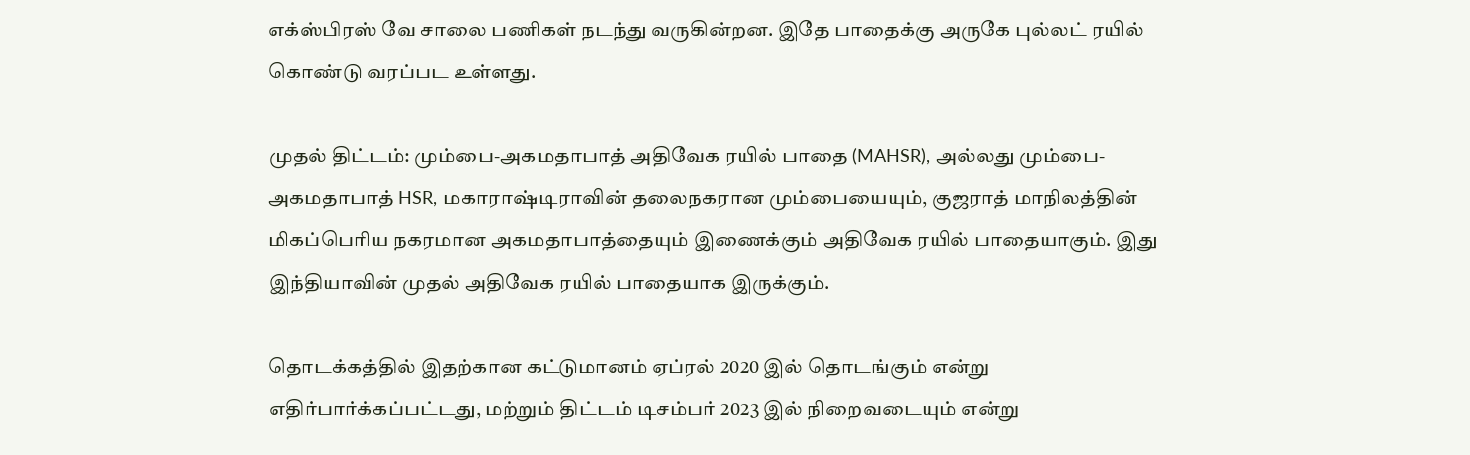எக்ஸ்பிரஸ் வே சாலை பணிகள் நடந்து வருகின்றன. இதே பாதைக்கு அருகே புல்லட் ரயில் கொண்டு வரப்பட உள்ளது.

முதல் திட்டம்: மும்பை-அகமதாபாத் அதிவேக ரயில் பாதை (MAHSR), அல்லது மும்பை-அகமதாபாத் HSR, மகாராஷ்டிராவின் தலைநகரான மும்பையையும், குஜராத் மாநிலத்தின் மிகப்பெரிய நகரமான அகமதாபாத்தையும் இணைக்கும் அதிவேக ரயில் பாதையாகும். இது இந்தியாவின் முதல் அதிவேக ரயில் பாதையாக இருக்கும்.

தொடக்கத்தில் இதற்கான கட்டுமானம் ஏப்ரல் 2020 இல் தொடங்கும் என்று எதிர்பார்க்கப்பட்டது, மற்றும் திட்டம் டிசம்பர் 2023 இல் நிறைவடையும் என்று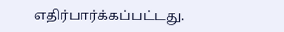எதிர்பார்க்கப்பட்டது.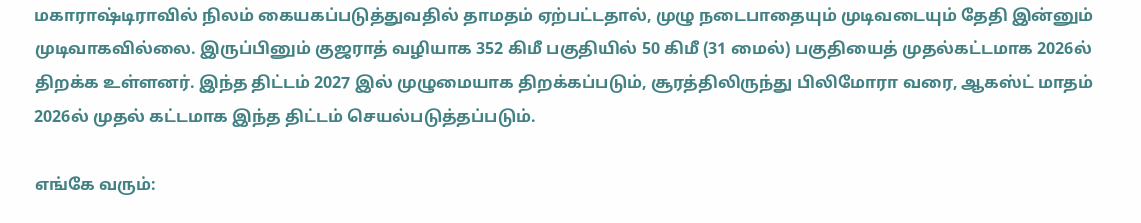மகாராஷ்டிராவில் நிலம் கையகப்படுத்துவதில் தாமதம் ஏற்பட்டதால், முழு நடைபாதையும் முடிவடையும் தேதி இன்னும் முடிவாகவில்லை. இருப்பினும் குஜராத் வழியாக 352 கிமீ பகுதியில் 50 கிமீ (31 மைல்) பகுதியைத் முதல்கட்டமாக 2026ல் திறக்க உள்ளனர். இந்த திட்டம் 2027 இல் முழுமையாக திறக்கப்படும், சூரத்திலிருந்து பிலிமோரா வரை, ஆகஸ்ட் மாதம் 2026ல் முதல் கட்டமாக இந்த திட்டம் செயல்படுத்தப்படும்.

எங்கே வரும்: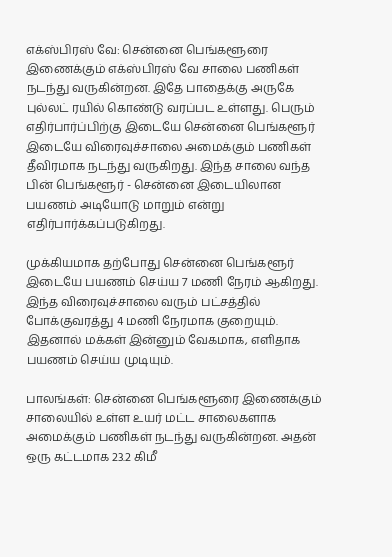எக்ஸ்பிரஸ் வே: சென்னை பெங்களூரை இணைக்கும் எக்ஸ்பிரஸ் வே சாலை பணிகள் நடந்து வருகின்றன. இதே பாதைக்கு அருகே புல்லட் ரயில் கொண்டு வரப்பட உள்ளது. பெரும் எதிர்பார்ப்பிற்கு இடையே சென்னை பெங்களூர் இடையே விரைவுச்சாலை அமைக்கும் பணிகள் தீவிரமாக நடந்து வருகிறது. இந்த சாலை வந்த பின் பெங்களூர் - சென்னை இடையிலான பயணம் அடியோடு மாறும் என்று எதிர்பார்க்கப்படுகிறது.

முக்கியமாக தற்போது சென்னை பெங்களூர் இடையே பயணம் செய்ய 7 மணி நேரம் ஆகிறது. இந்த விரைவுச்சாலை வரும் பட்சத்தில் போக்குவரத்து 4 மணி நேரமாக குறையும். இதனால் மக்கள் இன்னும் வேகமாக, எளிதாக பயணம் செய்ய முடியும்.

பாலங்கள்: சென்னை பெங்களூரை இணைக்கும் சாலையில் உள்ள உயர் மட்ட சாலைகளாக அமைக்கும் பணிகள் நடந்து வருகின்றன. அதன் ஒரு கட்டமாக 23.2 கிமீ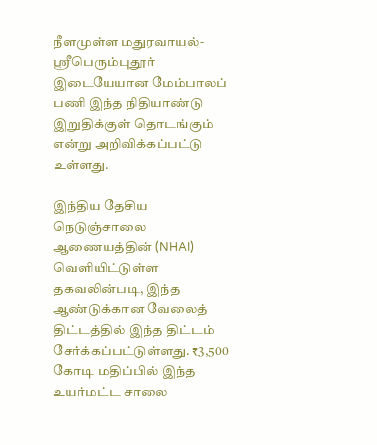நீளமுள்ள மதுரவாயல்-ஸ்ரீபெரும்புதூர் இடையேயான மேம்பாலப் பணி இந்த நிதியாண்டு இறுதிக்குள் தொடங்கும் என்று அறிவிக்கப்பட்டு உள்ளது.

இந்திய தேசிய நெடுஞ்சாலை ஆணையத்தின் (NHAI) வெளியிட்டுள்ள தகவலின்படி, இந்த ஆண்டுக்கான வேலைத் திட்டத்தில் இந்த திட்டம் சேர்க்கப்பட்டுள்ளது. ₹3,500 கோடி மதிப்பில் இந்த உயர்மட்ட சாலை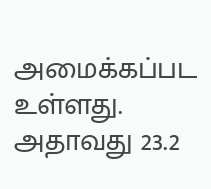அமைக்கப்பட உள்ளது. அதாவது 23.2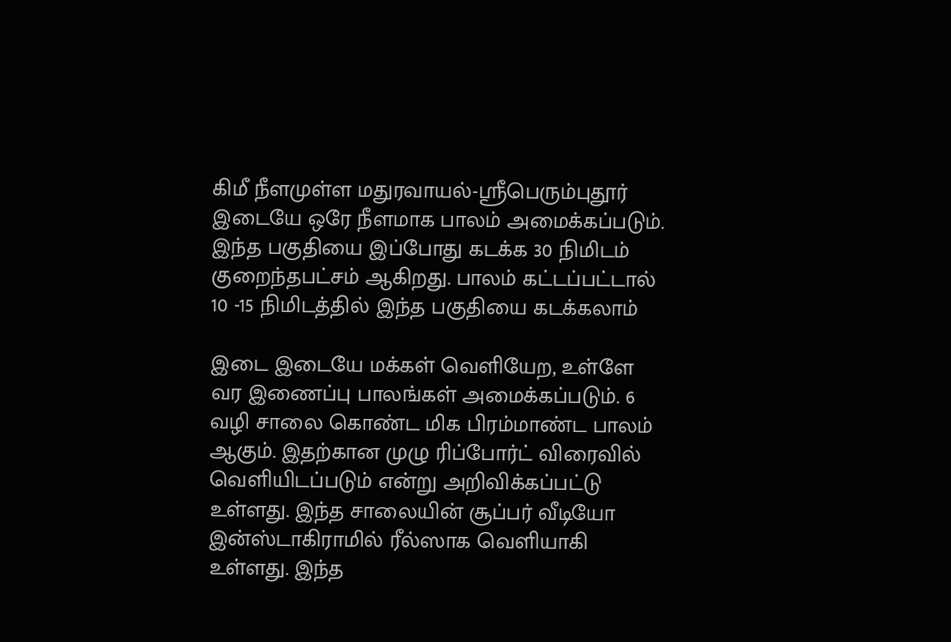கிமீ நீளமுள்ள மதுரவாயல்-ஸ்ரீபெரும்புதூர் இடையே ஒரே நீளமாக பாலம் அமைக்கப்படும். இந்த பகுதியை இப்போது கடக்க 30 நிமிடம் குறைந்தபட்சம் ஆகிறது. பாலம் கட்டப்பட்டால் 10 -15 நிமிடத்தில் இந்த பகுதியை கடக்கலாம்

இடை இடையே மக்கள் வெளியேற, உள்ளே வர இணைப்பு பாலங்கள் அமைக்கப்படும். 6 வழி சாலை கொண்ட மிக பிரம்மாண்ட பாலம் ஆகும். இதற்கான முழு ரிப்போர்ட் விரைவில் வெளியிடப்படும் என்று அறிவிக்கப்பட்டு உள்ளது. இந்த சாலையின் சூப்பர் வீடியோ இன்ஸ்டாகிராமில் ரீல்ஸாக வெளியாகி உள்ளது. இந்த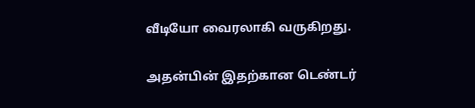வீடியோ வைரலாகி வருகிறது.

அதன்பின் இதற்கான டெண்டர்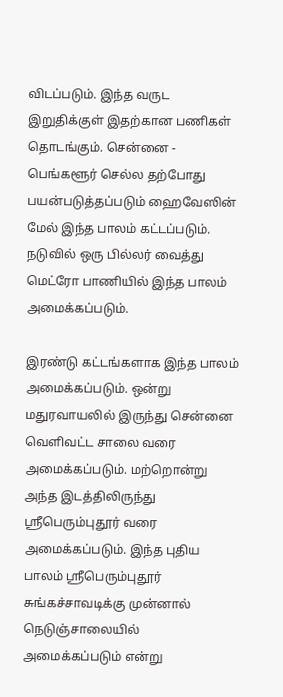விடப்படும். இந்த வருட இறுதிக்குள் இதற்கான பணிகள் தொடங்கும். சென்னை - பெங்களூர் செல்ல தற்போது பயன்படுத்தப்படும் ஹைவேஸின் மேல் இந்த பாலம் கட்டப்படும். நடுவில் ஒரு பில்லர் வைத்து மெட்ரோ பாணியில் இந்த பாலம் அமைக்கப்படும்.

இரண்டு கட்டங்களாக இந்த பாலம் அமைக்கப்படும். ஒன்று மதுரவாயலில் இருந்து சென்னை வெளிவட்ட சாலை வரை அமைக்கப்படும். மற்றொன்று அந்த இடத்திலிருந்து ஸ்ரீபெரும்புதூர் வரை அமைக்கப்படும். இந்த புதிய பாலம் ஸ்ரீபெரும்புதூர் சுங்கச்சாவடிக்கு முன்னால் நெடுஞ்சாலையில் அமைக்கப்படும் என்று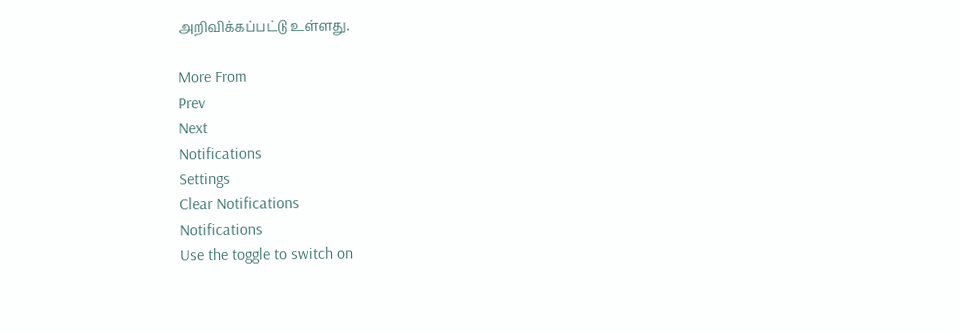அறிவிக்கப்பட்டு உள்ளது.

More From
Prev
Next
Notifications
Settings
Clear Notifications
Notifications
Use the toggle to switch on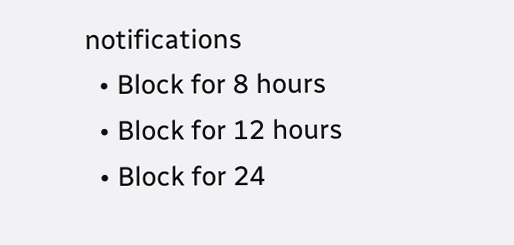notifications
  • Block for 8 hours
  • Block for 12 hours
  • Block for 24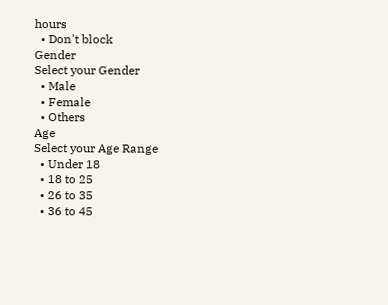hours
  • Don't block
Gender
Select your Gender
  • Male
  • Female
  • Others
Age
Select your Age Range
  • Under 18
  • 18 to 25
  • 26 to 35
  • 36 to 45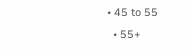• 45 to 55
  • 55+